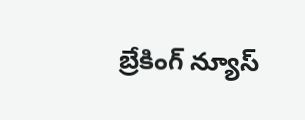బ్రేకింగ్ న్యూస్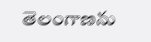తెలంగాణను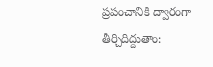ప్రపంచానికి ద్వారంగా తీర్చిదిద్దుతాం: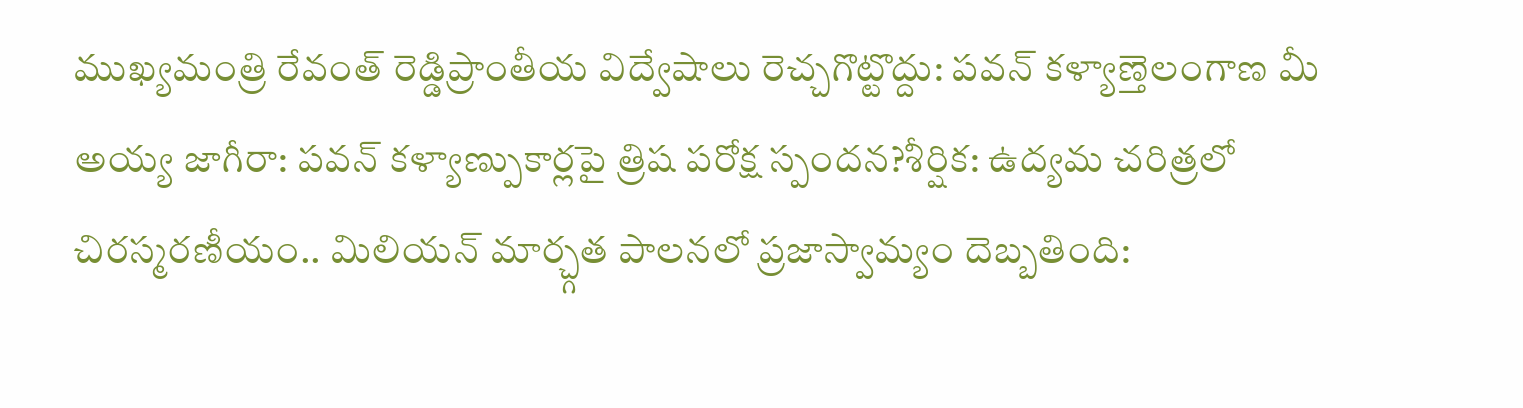ముఖ్యమంత్రి రేవంత్ రెడ్డిప్రాంతీయ విద్వేషాలు రెచ్చగొట్టొద్దు: పవన్ కళ్యాణ్తెలంగాణ మీ అయ్య జాగీరా: పవన్ కళ్యాణ్పుకార్లపై త్రిష పరోక్ష స్పందన?శీర్షిక: ఉద్యమ చరిత్రలో చిరస్మరణీయం.. మిలియన్ మార్చ్గత పాలనలో ప్రజాస్వామ్యం దెబ్బతింది: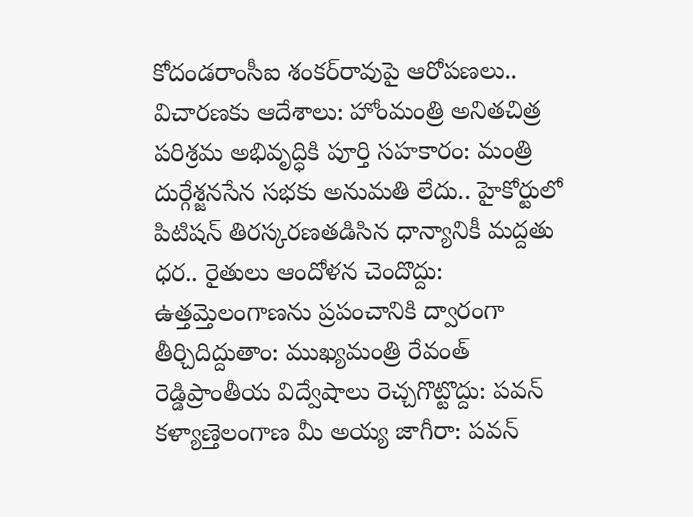కోదండరాంసీఐ శంకర్‌రావుపై ఆరోపణలు.. విచారణకు ఆదేశాలు: హోంమంత్రి అనితచిత్ర పరిశ్రమ అభివృద్ధికి పూర్తి సహకారం: మంత్రి దుర్గేశ్జనసేన సభకు అనుమతి లేదు.. హైకోర్టులో పిటిషన్ తిరస్కరణతడిసిన ధాన్యానికీ మద్దతు ధర.. రైతులు ఆందోళన చెందొద్దు: ఉత్తమ్తెలంగాణను ప్రపంచానికి ద్వారంగా తీర్చిదిద్దుతాం: ముఖ్యమంత్రి రేవంత్ రెడ్డిప్రాంతీయ విద్వేషాలు రెచ్చగొట్టొద్దు: పవన్ కళ్యాణ్తెలంగాణ మీ అయ్య జాగీరా: పవన్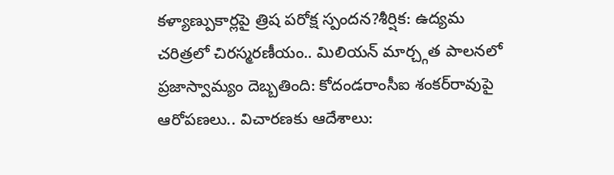కళ్యాణ్పుకార్లపై త్రిష పరోక్ష స్పందన?శీర్షిక: ఉద్యమ చరిత్రలో చిరస్మరణీయం.. మిలియన్ మార్చ్గత పాలనలో ప్రజాస్వామ్యం దెబ్బతింది: కోదండరాంసీఐ శంకర్‌రావుపై ఆరోపణలు.. విచారణకు ఆదేశాలు: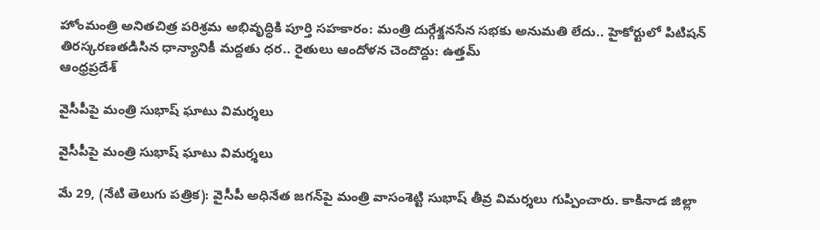హోంమంత్రి అనితచిత్ర పరిశ్రమ అభివృద్ధికి పూర్తి సహకారం: మంత్రి దుర్గేశ్జనసేన సభకు అనుమతి లేదు.. హైకోర్టులో పిటిషన్ తిరస్కరణతడిసిన ధాన్యానికీ మద్దతు ధర.. రైతులు ఆందోళన చెందొద్దు: ఉత్తమ్
ఆంధ్రప్రదేశ్

వైసీపీపై మంత్రి సుభాష్ ఘాటు విమర్శలు

వైసీపీపై మంత్రి సుభాష్ ఘాటు విమర్శలు

మే 29, (నేటి తెలుగు పత్రిక): వైసీపీ అధినేత జగన్‌పై మంత్రి వాసంశెట్టి సుభాష్ తీవ్ర విమర్శలు గుప్పించారు. కాకినాడ జిల్లా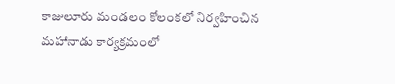కాజులూరు మండలం కోలంకలో నిర్వహించిన మహానాడు కార్యక్రమంలో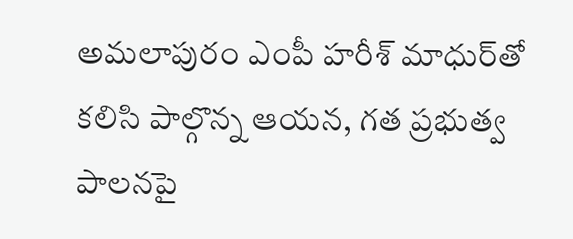అమలాపురం ఎంపీ హరీశ్ మాధుర్‌తో కలిసి పాల్గొన్న ఆయన, గత ప్రభుత్వ పాలనపై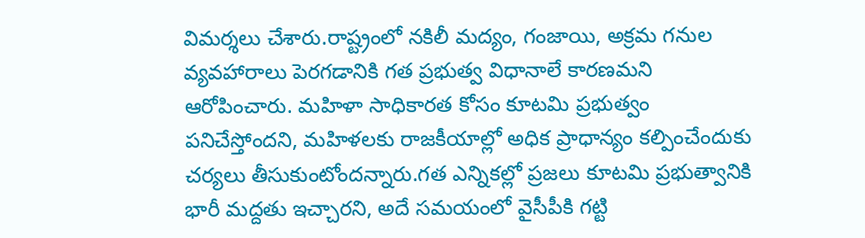విమర్శలు చేశారు.రాష్ట్రంలో నకిలీ మద్యం, గంజాయి, అక్రమ గనుల వ్యవహారాలు పెరగడానికి గత ప్రభుత్వ విధానాలే కారణమని ఆరోపించారు. మహిళా సాధికారత కోసం కూటమి ప్రభుత్వం పనిచేస్తోందని, మహిళలకు రాజకీయాల్లో అధిక ప్రాధాన్యం కల్పించేందుకు చర్యలు తీసుకుంటోందన్నారు.గత ఎన్నికల్లో ప్రజలు కూటమి ప్రభుత్వానికి భారీ మద్దతు ఇచ్చారని, అదే సమయంలో వైసీపీకి గట్టి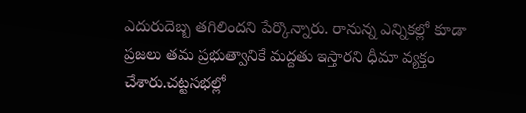ఎదురుదెబ్బ తగిలిందని పేర్కొన్నారు. రానున్న ఎన్నికల్లో కూడా ప్రజలు తమ ప్రభుత్వానికే మద్దతు ఇస్తారని ధీమా వ్యక్తం చేశారు.చట్టసభల్లో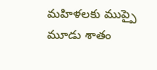మహిళలకు ముప్పై మూడు శాతం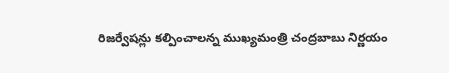రిజర్వేషన్లు కల్పించాలన్న ముఖ్యమంత్రి చంద్రబాబు నిర్ణయం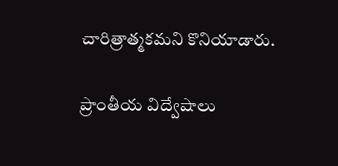చారిత్రాత్మకమని కొనియాడారు.

ప్రాంతీయ విద్వేషాలు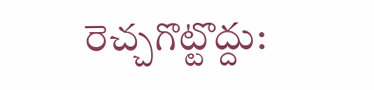రెచ్చగొట్టొద్దు: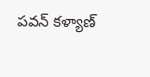పవన్ కళ్యాణ్